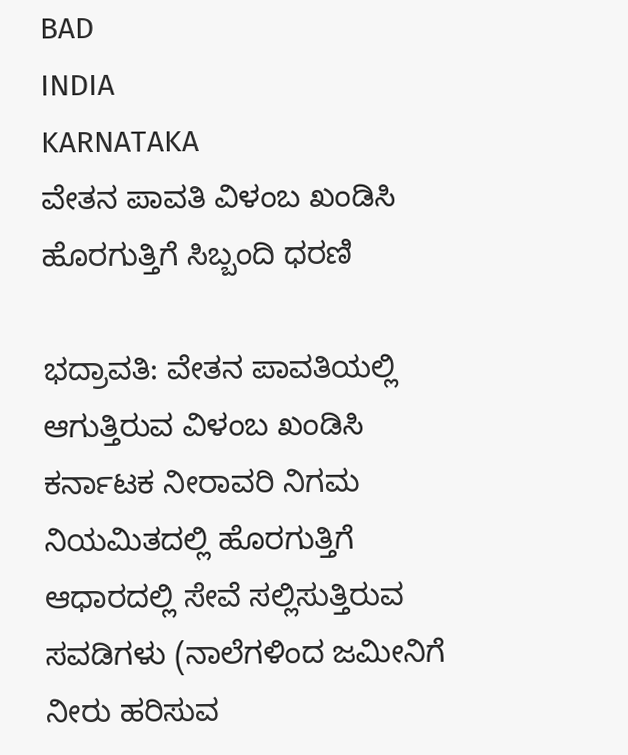BAD
INDIA
KARNATAKA
ವೇತನ ಪಾವತಿ ವಿಳಂಬ ಖಂಡಿಸಿ ಹೊರಗುತ್ತಿಗೆ ಸಿಬ್ಬಂದಿ ಧರಣಿ

ಭದ್ರಾವತಿ: ವೇತನ ಪಾವತಿಯಲ್ಲಿ ಆಗುತ್ತಿರುವ ವಿಳಂಬ ಖಂಡಿಸಿ ಕರ್ನಾಟಕ ನೀರಾವರಿ ನಿಗಮ ನಿಯಮಿತದಲ್ಲಿ ಹೊರಗುತ್ತಿಗೆ ಆಧಾರದಲ್ಲಿ ಸೇವೆ ಸಲ್ಲಿಸುತ್ತಿರುವ ಸವಡಿಗಳು (ನಾಲೆಗಳಿಂದ ಜಮೀನಿಗೆ ನೀರು ಹರಿಸುವ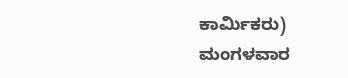ಕಾರ್ಮಿಕರು) ಮಂಗಳವಾರ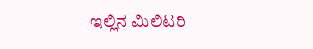ಇಲ್ಲಿನ ಮಿಲಿಟರಿ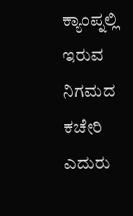ಕ್ಯಾಂಪ್ನಲ್ಲಿ ಇರುವ ನಿಗಮದ ಕಚೇರಿ ಎದುರು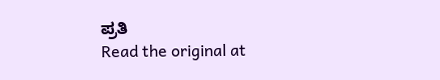ಪ್ರತಿ
Read the original at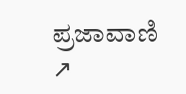ಪ್ರಜಾವಾಣಿ ↗